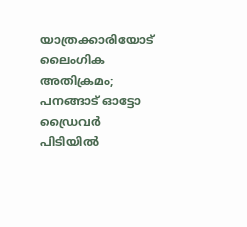യാത്രക്കാരിയോട് ലൈംഗിക അതിക്രമം; പനങ്ങാട് ഓട്ടോ ഡ്രൈവർ പിടിയിൽ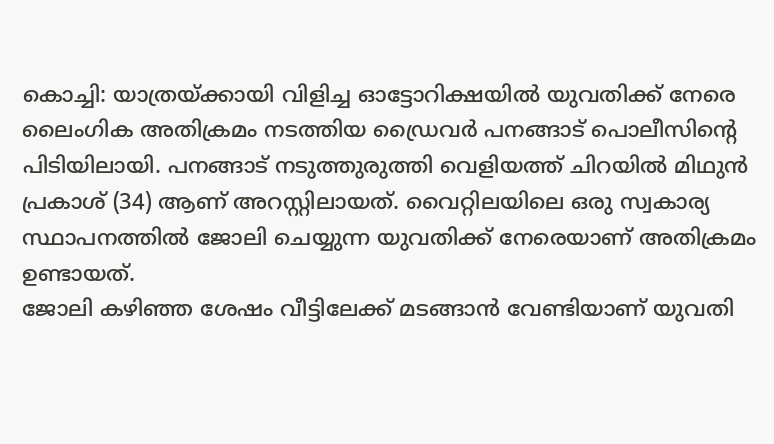കൊച്ചി: യാത്രയ്ക്കായി വിളിച്ച ഓട്ടോറിക്ഷയിൽ യുവതിക്ക് നേരെ ലൈംഗിക അതിക്രമം നടത്തിയ ഡ്രൈവർ പനങ്ങാട് പൊലീസിന്റെ പിടിയിലായി. പനങ്ങാട് നടുത്തുരുത്തി വെളിയത്ത് ചിറയിൽ മിഥുൻ പ്രകാശ് (34) ആണ് അറസ്റ്റിലായത്. വൈറ്റിലയിലെ ഒരു സ്വകാര്യ സ്ഥാപനത്തിൽ ജോലി ചെയ്യുന്ന യുവതിക്ക് നേരെയാണ് അതിക്രമം ഉണ്ടായത്.
ജോലി കഴിഞ്ഞ ശേഷം വീട്ടിലേക്ക് മടങ്ങാൻ വേണ്ടിയാണ് യുവതി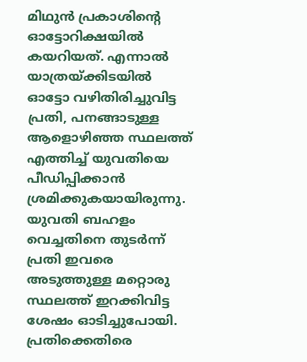മിഥുൻ പ്രകാശിന്റെ ഓട്ടോറിക്ഷയിൽ കയറിയത്. എന്നാൽ യാത്രയ്ക്കിടയിൽ ഓട്ടോ വഴിതിരിച്ചുവിട്ട പ്രതി, പനങ്ങാടുള്ള ആളൊഴിഞ്ഞ സ്ഥലത്ത് എത്തിച്ച് യുവതിയെ പീഡിപ്പിക്കാൻ ശ്രമിക്കുകയായിരുന്നു. യുവതി ബഹളം വെച്ചതിനെ തുടർന്ന് പ്രതി ഇവരെ അടുത്തുള്ള മറ്റൊരു സ്ഥലത്ത് ഇറക്കിവിട്ട ശേഷം ഓടിച്ചുപോയി.
പ്രതിക്കെതിരെ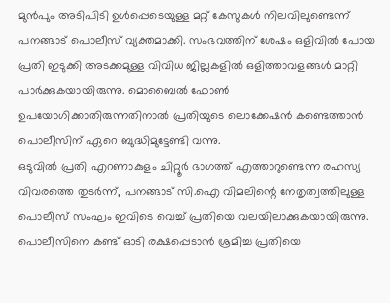മുൻപും അടിപിടി ഉൾപ്പെടെയുള്ള മറ്റ് കേസുകൾ നിലവിലുണ്ടെന്ന് പനങ്ങാട് പൊലീസ് വ്യക്തമാക്കി. സംഭവത്തിന് ശേഷം ഒളിവിൽ പോയ പ്രതി ഇടുക്കി അടക്കമുള്ള വിവിധ ജില്ലകളിൽ ഒളിത്താവളങ്ങൾ മാറ്റി പാർക്കുകയായിരുന്നു. മൊബൈൽ ഫോൺ ഉപയോഗിക്കാതിരുന്നതിനാൽ പ്രതിയുടെ ലൊക്കേഷൻ കണ്ടെത്താൻ പൊലീസിന് ഏറെ ബുദ്ധിമുട്ടേണ്ടി വന്നു.
ഒടുവിൽ പ്രതി എറണാകുളം ചിറ്റൂർ ഭാഗത്ത് എത്താറുണ്ടെന്ന രഹസ്യ വിവരത്തെ തുടർന്ന്, പനങ്ങാട് സി.ഐ വിമലിന്റെ നേതൃത്വത്തിലുള്ള പൊലീസ് സംഘം ഇവിടെ വെച്ച് പ്രതിയെ വലയിലാക്കുകയായിരുന്നു. പൊലീസിനെ കണ്ട് ഓടി രക്ഷപ്പെടാൻ ശ്രമിച്ച പ്രതിയെ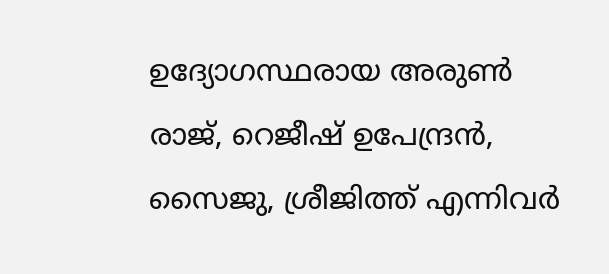ഉദ്യോഗസ്ഥരായ അരുൺ രാജ്, റെജീഷ് ഉപേന്ദ്രൻ, സൈജു, ശ്രീജിത്ത് എന്നിവർ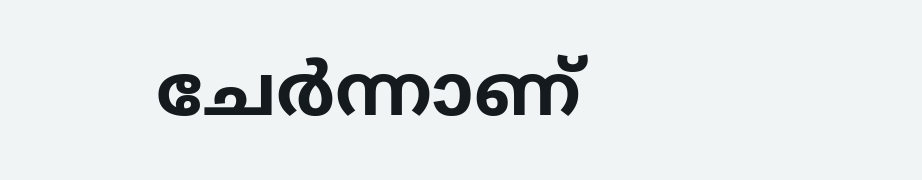ചേർന്നാണ്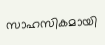സാഹസികമായി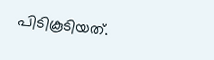പിടികൂടിയത്.